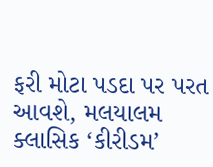ફરી મોટા પડદા પર પરત આવશે, મલયાલમ ક્લાસિક ‘કીરીડમ’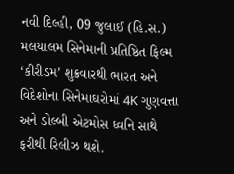નવી દિલ્હી, 09 જુલાઈ (હિ.સ.) મલયાલમ સિનેમાની પ્રતિષ્ઠિત ફિલ્મ ‘કીરીડમ’ શુક્રવારથી ભારત અને વિદેશોના સિનેમાઘરોમાં 4K ગુણવત્તા અને ડોલ્બી એટમોસ ધ્વનિ સાથે ફરીથી રિલીઝ થશે.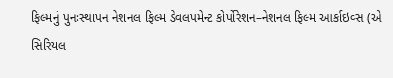ફિલ્મનું પુનઃસ્થાપન નેશનલ ફિલ્મ ડેવલપમેન્ટ કોર્પોરેશન–નેશનલ ફિલ્મ આર્કાઇવ્સ (એ
સિરિયલ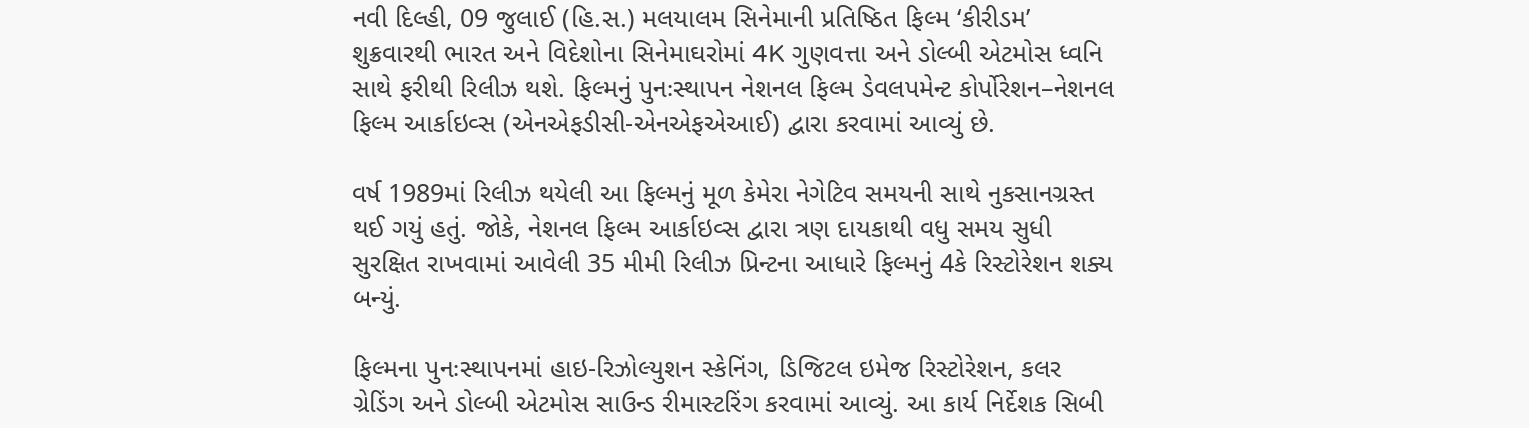નવી દિલ્હી, 09 જુલાઈ (હિ.સ.) મલયાલમ સિનેમાની પ્રતિષ્ઠિત ફિલ્મ ‘કીરીડમ’ શુક્રવારથી ભારત અને વિદેશોના સિનેમાઘરોમાં 4K ગુણવત્તા અને ડોલ્બી એટમોસ ધ્વનિ સાથે ફરીથી રિલીઝ થશે. ફિલ્મનું પુનઃસ્થાપન નેશનલ ફિલ્મ ડેવલપમેન્ટ કોર્પોરેશન–નેશનલ ફિલ્મ આર્કાઇવ્સ (એનએફડીસી-એનએફએઆઈ) દ્વારા કરવામાં આવ્યું છે.

વર્ષ 1989માં રિલીઝ થયેલી આ ફિલ્મનું મૂળ કેમેરા નેગેટિવ સમયની સાથે નુકસાનગ્રસ્ત થઈ ગયું હતું. જોકે, નેશનલ ફિલ્મ આર્કાઇવ્સ દ્વારા ત્રણ દાયકાથી વધુ સમય સુધી સુરક્ષિત રાખવામાં આવેલી 35 મીમી રિલીઝ પ્રિન્ટના આધારે ફિલ્મનું 4કે રિસ્ટોરેશન શક્ય બન્યું.

ફિલ્મના પુનઃસ્થાપનમાં હાઇ-રિઝોલ્યુશન સ્કેનિંગ, ડિજિટલ ઇમેજ રિસ્ટોરેશન, કલર ગ્રેડિંગ અને ડોલ્બી એટમોસ સાઉન્ડ રીમાસ્ટરિંગ કરવામાં આવ્યું. આ કાર્ય નિર્દેશક સિબી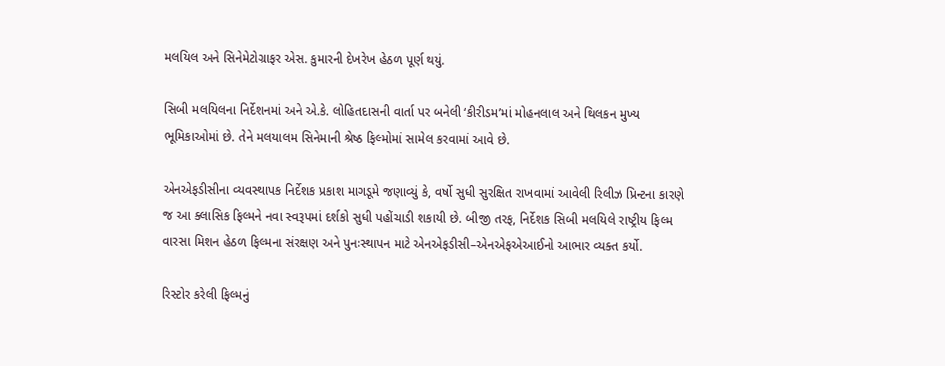મલયિલ અને સિનેમેટોગ્રાફર એસ. કુમારની દેખરેખ હેઠળ પૂર્ણ થયું.

સિબી મલયિલના નિર્દેશનમાં અને એ.કે. લોહિતદાસની વાર્તા પર બનેલી ‘કીરીડમ’માં મોહનલાલ અને થિલકન મુખ્ય ભૂમિકાઓમાં છે. તેને મલયાલમ સિનેમાની શ્રેષ્ઠ ફિલ્મોમાં સામેલ કરવામાં આવે છે.

એનએફડીસીના વ્યવસ્થાપક નિર્દેશક પ્રકાશ માગડૂમે જણાવ્યું કે, વર્ષો સુધી સુરક્ષિત રાખવામાં આવેલી રિલીઝ પ્રિન્ટના કારણે જ આ ક્લાસિક ફિલ્મને નવા સ્વરૂપમાં દર્શકો સુધી પહોંચાડી શકાયી છે. બીજી તરફ, નિર્દેશક સિબી મલયિલે રાષ્ટ્રીય ફિલ્મ વારસા મિશન હેઠળ ફિલ્મના સંરક્ષણ અને પુનઃસ્થાપન માટે એનએફડીસી–એનએફએઆઈનો આભાર વ્યક્ત કર્યો.

રિસ્ટોર કરેલી ફિલ્મનું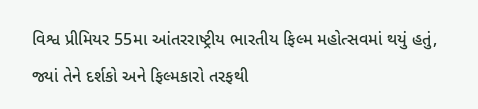વિશ્વ પ્રીમિયર 55મા આંતરરાષ્ટ્રીય ભારતીય ફિલ્મ મહોત્સવમાં થયું હતું, જ્યાં તેને દર્શકો અને ફિલ્મકારો તરફથી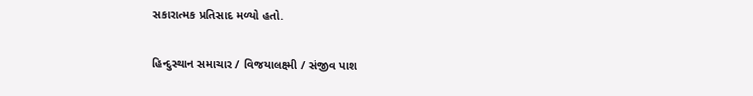સકારાત્મક પ્રતિસાદ મળ્યો હતો.

હિન્દુસ્થાન સમાચાર / વિજયાલક્ષ્મી / સંજીવ પાશ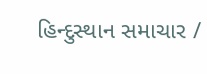હિન્દુસ્થાન સમાચાર /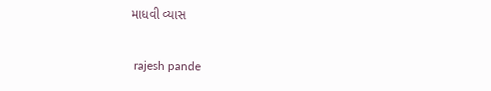માધવી વ્યાસ


 rajesh pande